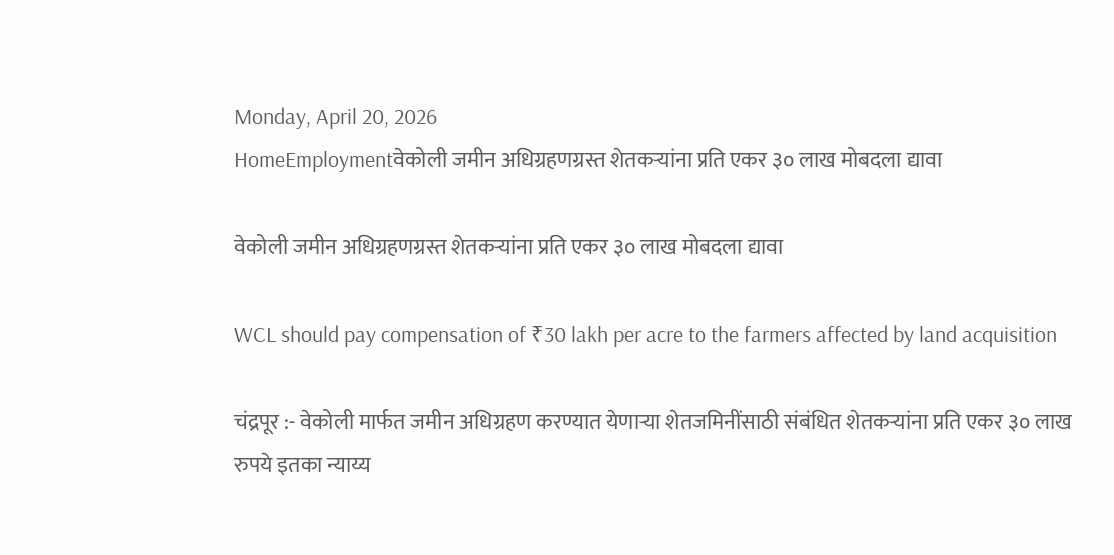Monday, April 20, 2026
HomeEmploymentवेकोली जमीन अधिग्रहणग्रस्त शेतकऱ्यांना प्रति एकर ३० लाख मोबदला द्यावा

वेकोली जमीन अधिग्रहणग्रस्त शेतकऱ्यांना प्रति एकर ३० लाख मोबदला द्यावा

WCL should pay compensation of ₹30 lakh per acre to the farmers affected by land acquisition

चंद्रपूर :- वेकोली मार्फत जमीन अधिग्रहण करण्यात येणाऱ्या शेतजमिनींसाठी संबंधित शेतकऱ्यांना प्रति एकर ३० लाख रुपये इतका न्याय्य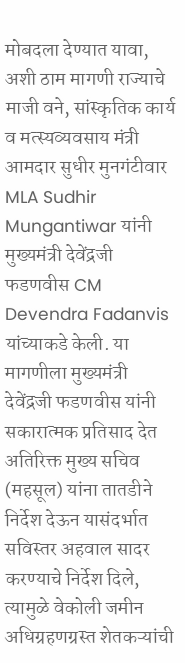मोबदला देण्यात यावा, अशी ठाम मागणी राज्याचे माजी वने, सांस्कृतिक कार्य व मत्स्यव्यवसाय मंत्री आमदार सुधीर मुनगंटीवार MLA Sudhir Mungantiwar यांनी मुख्यमंत्री देवेंद्रजी फडणवीस CM Devendra Fadanvis यांच्याकडे केली. या मागणीला मुख्यमंत्री देवेंद्रजी फडणवीस यांनी सकारात्मक प्रतिसाद देत अतिरिक्त मुख्य सचिव (महसूल) यांना तातडीने निर्देश देऊन यासंदर्भात सविस्तर अहवाल सादर करण्याचे निर्देश दिले, त्यामुळे वेकोली जमीन अधिग्रहणग्रस्त शेतकऱ्यांची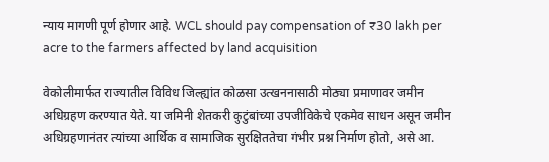न्याय मागणी पूर्ण होणार आहे. WCL should pay compensation of ₹30 lakh per acre to the farmers affected by land acquisition

वेकोलीमार्फत राज्यातील विविध जिल्ह्यांत कोळसा उत्खननासाठी मोठ्या प्रमाणावर जमीन अधिग्रहण करण्यात येते. या जमिनी शेतकरी कुटुंबांच्या उपजीविकेचे एकमेव साधन असून जमीन अधिग्रहणानंतर त्यांच्या आर्थिक व सामाजिक सुरक्षिततेचा गंभीर प्रश्न निर्माण होतो, असे आ.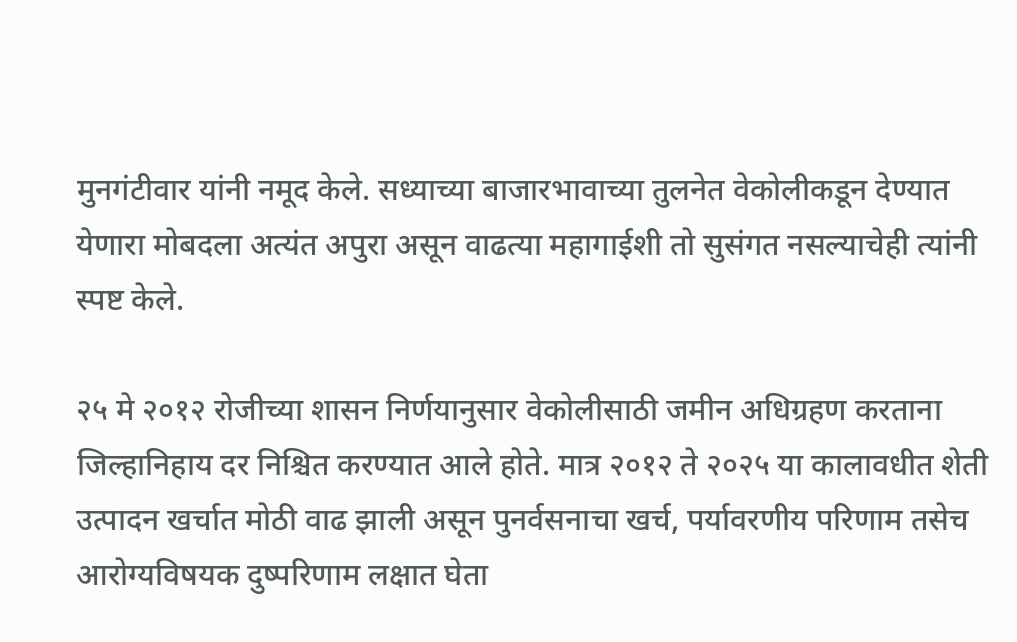मुनगंटीवार यांनी नमूद केले. सध्याच्या बाजारभावाच्या तुलनेत वेकोलीकडून देण्यात येणारा मोबदला अत्यंत अपुरा असून वाढत्या महागाईशी तो सुसंगत नसल्याचेही त्यांनी स्पष्ट केले.

२५ मे २०१२ रोजीच्या शासन निर्णयानुसार वेकोलीसाठी जमीन अधिग्रहण करताना जिल्हानिहाय दर निश्चित करण्यात आले होते. मात्र २०१२ ते २०२५ या कालावधीत शेती उत्पादन खर्चात मोठी वाढ झाली असून पुनर्वसनाचा खर्च, पर्यावरणीय परिणाम तसेच आरोग्यविषयक दुष्परिणाम लक्षात घेता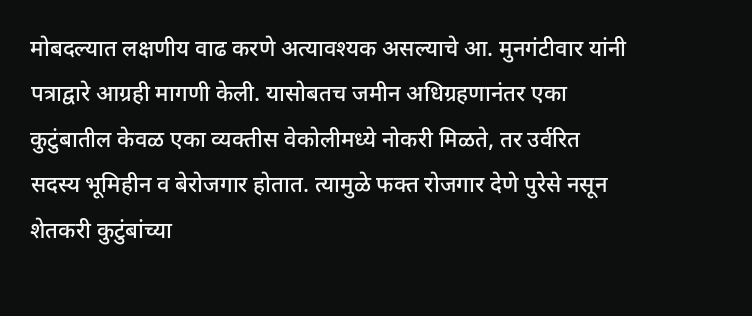मोबदल्यात लक्षणीय वाढ करणे अत्यावश्यक असल्याचे आ. मुनगंटीवार यांनी पत्राद्वारे आग्रही मागणी केली. यासोबतच जमीन अधिग्रहणानंतर एका कुटुंबातील केवळ एका व्यक्तीस वेकोलीमध्ये नोकरी मिळते, तर उर्वरित सदस्य भूमिहीन व बेरोजगार होतात. त्यामुळे फक्त रोजगार देणे पुरेसे नसून शेतकरी कुटुंबांच्या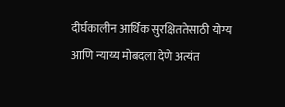दीर्घकालीन आर्थिक सुरक्षिततेसाठी योग्य आणि न्याय्य मोबदला देणे अत्यंत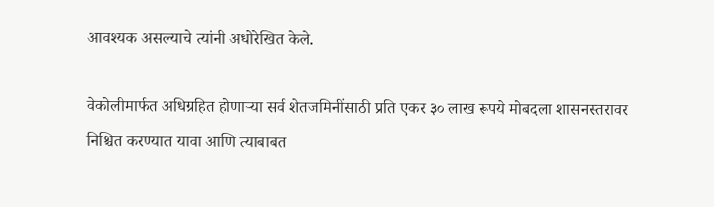आवश्यक असल्याचे त्यांनी अधोरेखित केले.

वेकोलीमार्फत अधिग्रहित होणाऱ्या सर्व शेतजमिनींसाठी प्रति एकर ३० लाख रूपये मोबदला शासनस्तरावर निश्चित करण्यात यावा आणि त्याबाबत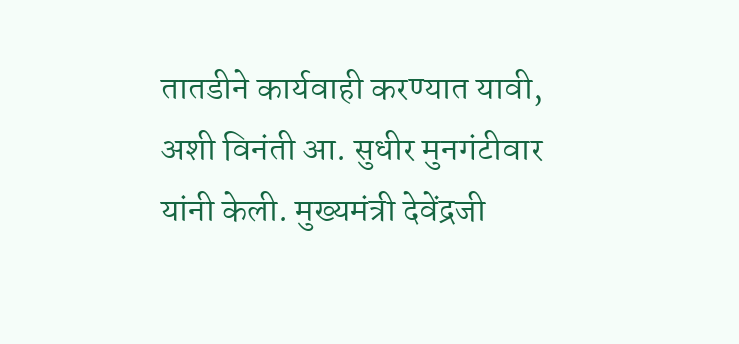तातडीने कार्यवाही करण्यात यावी, अशी विनंती आ. सुधीर मुनगंटीवार यांनी केली. मुख्यमंत्री देवेंद्रजी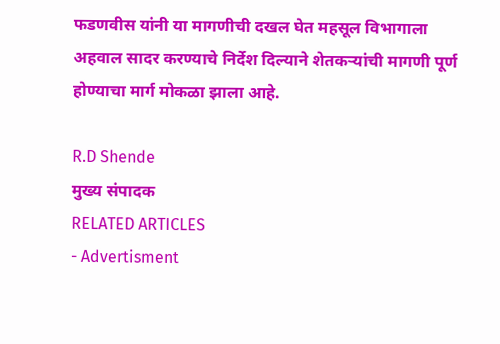फडणवीस यांनी या मागणीची दखल घेत महसूल विभागाला अहवाल सादर करण्याचे निर्देश दिल्याने शेतकऱ्यांची मागणी पूर्ण होण्याचा मार्ग मोकळा झाला आहे.

R.D Shende
मुख्य संपादक
RELATED ARTICLES
- Advertisment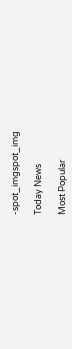-spot_imgspot_img

Today News

Most Popular